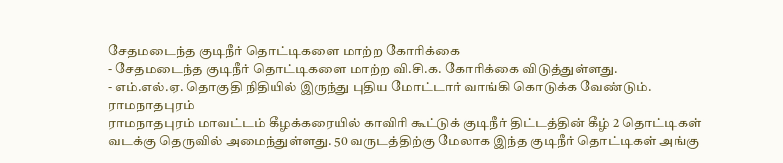சேதமடைந்த குடிநீர் தொட்டிகளை மாற்ற கோரிக்கை
- சேதமடைந்த குடிநீர் தொட்டிகளை மாற்ற வி.சி.க. கோரிக்கை விடுத்துள்ளது.
- எம்.எல்.ஏ. தொகுதி நிதியில் இருந்து புதிய மோட்டார் வாங்கி கொடுக்க வேண்டும்.
ராமநாதபுரம்
ராமநாதபுரம் மாவட்டம் கீழக்கரையில் காவிரி கூட்டுக் குடிநீர் திட்டத்தின் கீழ் 2 தொட்டிகள் வடக்கு தெருவில் அமைந்துள்ளது. 50 வருடத்திற்கு மேலாக இந்த குடிநீர் தொட்டிகள் அங்கு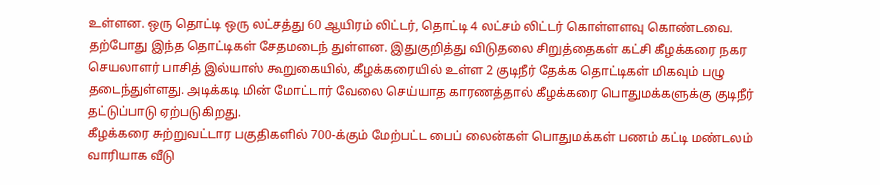உள்ளன. ஒரு தொட்டி ஒரு லட்சத்து 60 ஆயிரம் லிட்டர், தொட்டி 4 லட்சம் லிட்டர் கொள்ளளவு கொண்டவை.
தற்போது இந்த தொட்டிகள் சேதமடைந் துள்ளன. இதுகுறித்து விடுதலை சிறுத்தைகள் கட்சி கீழக்கரை நகர செயலாளர் பாசித் இல்யாஸ் கூறுகையில், கீழக்கரையில் உள்ள 2 குடிநீர் தேக்க தொட்டிகள் மிகவும் பழு தடைந்துள்ளது. அடிக்கடி மின் மோட்டார் வேலை செய்யாத காரணத்தால் கீழக்கரை பொதுமக்களுக்கு குடிநீர் தட்டுப்பாடு ஏற்படுகிறது.
கீழக்கரை சுற்றுவட்டார பகுதிகளில் 700-க்கும் மேற்பட்ட பைப் லைன்கள் பொதுமக்கள் பணம் கட்டி மண்டலம் வாரியாக வீடு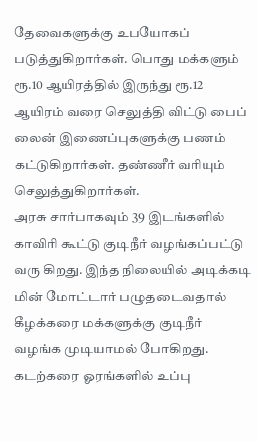தேவைகளுக்கு உபயோகப் படுத்துகிறார்கள். பொது மக்களும் ரூ.10 ஆயிரத்தில் இருந்து ரூ.12 ஆயிரம் வரை செலுத்தி விட்டு பைப் லைன் இணைப்புகளுக்கு பணம் கட்டுகிறார்கள். தண்ணீர் வரியும் செலுத்துகிறார்கள்.
அரசு சார்பாகவும் 39 இடங்களில் காவிரி கூட்டு குடிநீர் வழங்கப்பட்டு வரு கிறது. இந்த நிலையில் அடிக்கடி மின் மோட்டார் பழுதடைவதால் கீழக்கரை மக்களுக்கு குடிநீர் வழங்க முடியாமல் போகிறது. கடற்கரை ஓரங்களில் உப்பு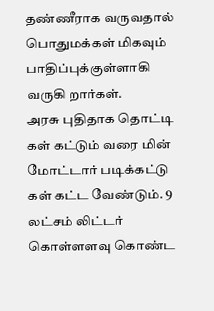தண்ணீராக வருவதால் பொதுமக்கள் மிகவும் பாதிப்புக்குள்ளாகி வருகி றார்கள்.
அரசு புதிதாக தொட்டி கள் கட்டும் வரை மின் மோட்டார் படிக்கட்டு கள் கட்ட வேண்டும். 9 லட்சம் லிட்டர் கொள்ளளவு கொண்ட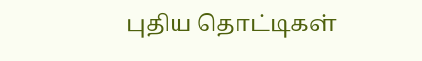புதிய தொட்டிகள்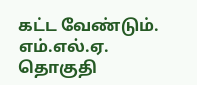கட்ட வேண்டும். எம்.எல்.ஏ. தொகுதி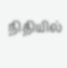நிதியில்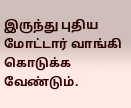இருந்து புதிய மோட்டார் வாங்கி கொடுக்க வேண்டும்.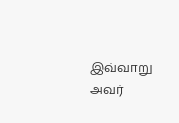இவ்வாறு அவர்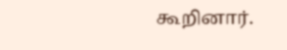கூறினார்.